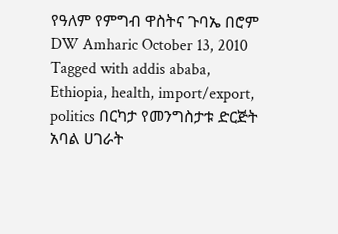የዓለም የምግብ ዋስትና ጉባኤ በሮም DW Amharic October 13, 2010 Tagged with addis ababa, Ethiopia, health, import/export, politics በርካታ የመንግስታቱ ድርጅት አባል ሀገራት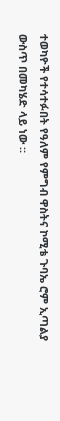ተወካዮች የተሳተፉበት የዓለም የምግብ ዋስትና ኮሚቴ ጉባኤ ሮም ኢጣልያ ውስጥ በመካሄድ ላይ ነው ።